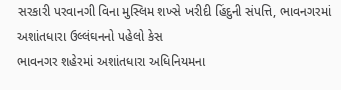સરકારી પરવાનગી વિના મુસ્લિમ શખ્સે ખરીદી હિંદુની સંપત્તિ, ભાવનગરમાં અશાંતધારા ઉલ્લંઘનનો પહેલો કેસ
ભાવનગર શહેરમાં અશાંતધારા અધિનિયમના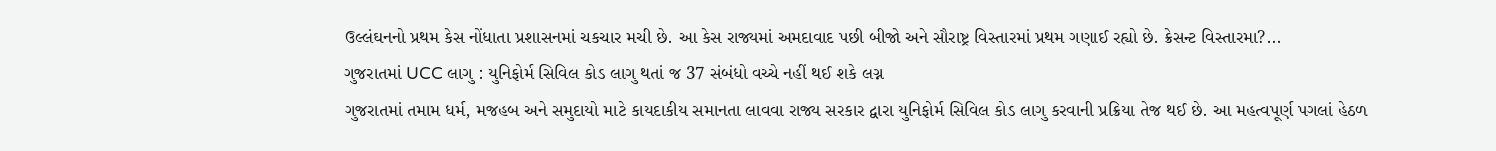ઉલ્લંઘનનો પ્રથમ કેસ નોંધાતા પ્રશાસનમાં ચકચાર મચી છે. આ કેસ રાજ્યમાં અમદાવાદ પછી બીજો અને સૌરાષ્ટ્ર વિસ્તારમાં પ્રથમ ગણાઈ રહ્યો છે. ક્રેસન્ટ વિસ્તારમા?...
ગુજરાતમાં UCC લાગુ : યુનિફોર્મ સિવિલ કોડ લાગુ થતાં જ 37 સંબંધો વચ્ચે નહીં થઈ શકે લગ્ન
ગુજરાતમાં તમામ ધર્મ, મજહબ અને સમુદાયો માટે કાયદાકીય સમાનતા લાવવા રાજ્ય સરકાર દ્વારા યુનિફોર્મ સિવિલ કોડ લાગુ કરવાની પ્રક્રિયા તેજ થઈ છે. આ મહત્વપૂર્ણ પગલાં હેઠળ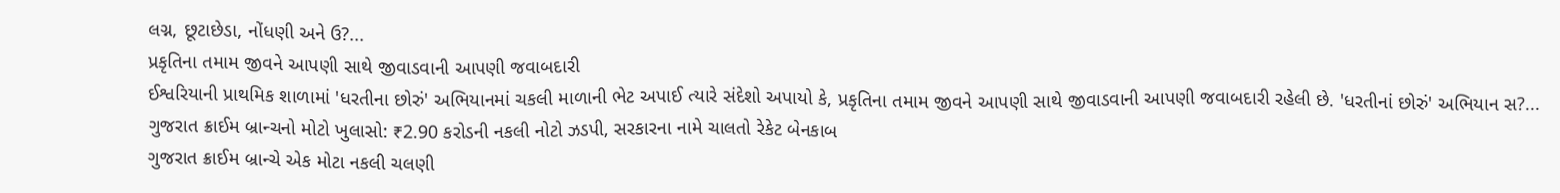લગ્ન, છૂટાછેડા, નોંધણી અને ઉ?...
પ્રકૃતિના તમામ જીવને આપણી સાથે જીવાડવાની આપણી જવાબદારી
ઈશ્વરિયાની પ્રાથમિક શાળામાં 'ધરતીના છોરું' અભિયાનમાં ચકલી માળાની ભેટ અપાઈ ત્યારે સંદેશો અપાયો કે, પ્રકૃતિના તમામ જીવને આપણી સાથે જીવાડવાની આપણી જવાબદારી રહેલી છે. 'ધરતીનાં છોરું' અભિયાન સ?...
ગુજરાત ક્રાઈમ બ્રાન્ચનો મોટો ખુલાસો: ₹2.90 કરોડની નકલી નોટો ઝડપી, સરકારના નામે ચાલતો રેકેટ બેનકાબ
ગુજરાત ક્રાઈમ બ્રાન્ચે એક મોટા નકલી ચલણી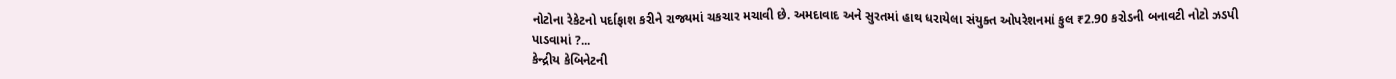નોટોના રેકેટનો પર્દાફાશ કરીને રાજ્યમાં ચકચાર મચાવી છે. અમદાવાદ અને સુરતમાં હાથ ધરાયેલા સંયુક્ત ઓપરેશનમાં કુલ ₹2.90 કરોડની બનાવટી નોટો ઝડપી પાડવામાં ?...
કેન્દ્રીય કેબિનેટની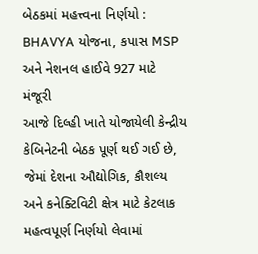બેઠકમાં મહત્ત્વના નિર્ણયો : BHAVYA યોજના, કપાસ MSP અને નેશનલ હાઈવે 927 માટે મંજૂરી
આજે દિલ્હી ખાતે યોજાયેલી કેન્દ્રીય કેબિનેટની બેઠક પૂર્ણ થઈ ગઈ છે, જેમાં દેશના ઔદ્યોગિક, કૌશલ્ય અને કનેક્ટિવિટી ક્ષેત્ર માટે કેટલાક મહત્વપૂર્ણ નિર્ણયો લેવામાં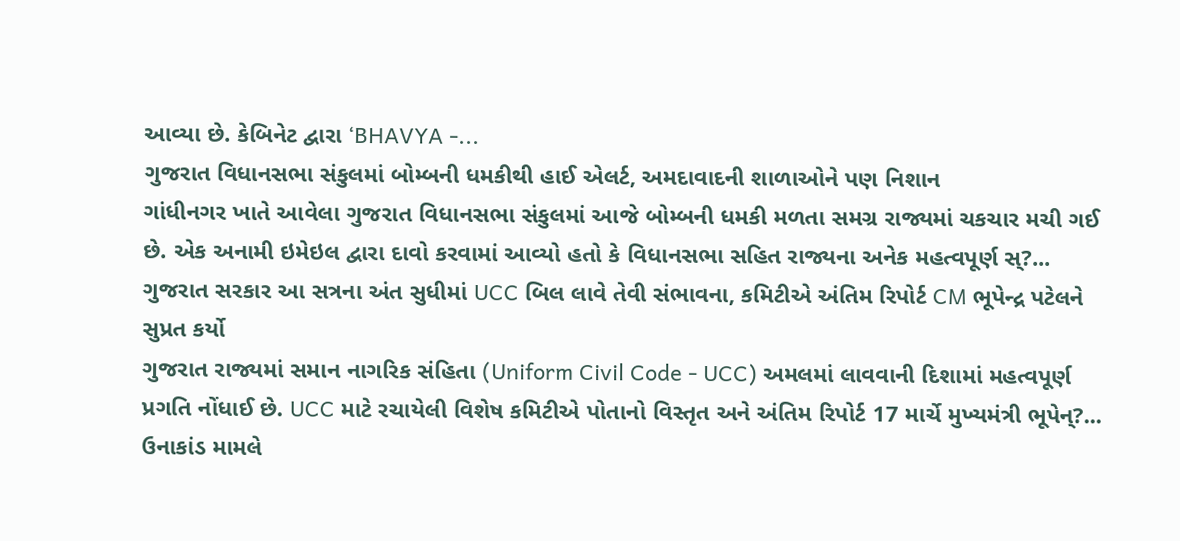આવ્યા છે. કેબિનેટ દ્વારા ‘BHAVYA -...
ગુજરાત વિધાનસભા સંકુલમાં બોમ્બની ધમકીથી હાઈ એલર્ટ, અમદાવાદની શાળાઓને પણ નિશાન
ગાંધીનગર ખાતે આવેલા ગુજરાત વિધાનસભા સંકુલમાં આજે બોમ્બની ધમકી મળતા સમગ્ર રાજ્યમાં ચકચાર મચી ગઈ છે. એક અનામી ઇમેઇલ દ્વારા દાવો કરવામાં આવ્યો હતો કે વિધાનસભા સહિત રાજ્યના અનેક મહત્વપૂર્ણ સ્?...
ગુજરાત સરકાર આ સત્રના અંત સુધીમાં UCC બિલ લાવે તેવી સંભાવના, કમિટીએ અંતિમ રિપોર્ટ CM ભૂપેન્દ્ર પટેલને સુપ્રત કર્યો
ગુજરાત રાજ્યમાં સમાન નાગરિક સંહિતા (Uniform Civil Code - UCC) અમલમાં લાવવાની દિશામાં મહત્વપૂર્ણ પ્રગતિ નોંધાઈ છે. UCC માટે રચાયેલી વિશેષ કમિટીએ પોતાનો વિસ્તૃત અને અંતિમ રિપોર્ટ 17 માર્ચે મુખ્યમંત્રી ભૂપેન્?...
ઉનાકાંડ મામલે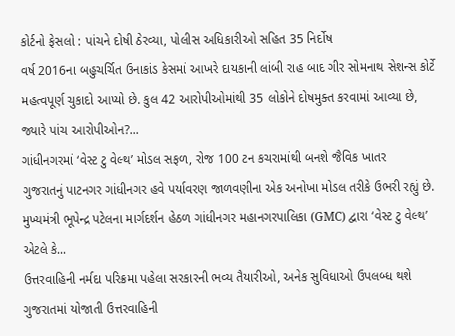કોર્ટનો ફેસલો : પાંચને દોષી ઠેરવ્યા, પોલીસ અધિકારીઓ સહિત 35 નિર્દોષ
વર્ષ 2016ના બહુચર્ચિત ઉનાકાંડ કેસમાં આખરે દાયકાની લાંબી રાહ બાદ ગીર સોમનાથ સેશન્સ કોર્ટે મહત્વપૂર્ણ ચુકાદો આપ્યો છે. કુલ 42 આરોપીઓમાંથી 35 લોકોને દોષમુક્ત કરવામાં આવ્યા છે, જ્યારે પાંચ આરોપીઓન?...
ગાંધીનગરમાં ‘વેસ્ટ ટુ વેલ્થ’ મોડલ સફળ, રોજ 100 ટન કચરામાંથી બનશે જૈવિક ખાતર
ગુજરાતનું પાટનગર ગાંધીનગર હવે પર્યાવરણ જાળવણીના એક અનોખા મોડલ તરીકે ઉભરી રહ્યું છે. મુખ્યમંત્રી ભૂપેન્દ્ર પટેલના માર્ગદર્શન હેઠળ ગાંધીનગર મહાનગરપાલિકા (GMC) દ્વારા ‘વેસ્ટ ટુ વેલ્થ’ એટલે કે...
ઉત્તરવાહિની નર્મદા પરિક્રમા પહેલા સરકારની ભવ્ય તૈયારીઓ, અનેક સુવિધાઓ ઉપલબ્ધ થશે
ગુજરાતમાં યોજાતી ઉત્તરવાહિની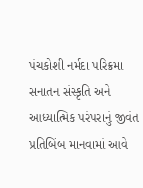પંચકોશી નર્મદા પરિક્રમા સનાતન સંસ્કૃતિ અને આધ્યાત્મિક પરંપરાનું જીવંત પ્રતિબિંબ માનવામાં આવે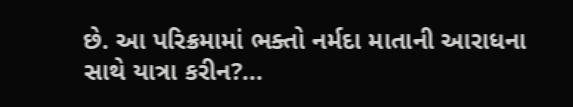છે. આ પરિક્રમામાં ભક્તો નર્મદા માતાની આરાધના સાથે યાત્રા કરીન?...